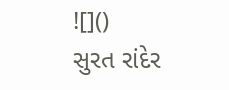![]()
સુરત રાંદેર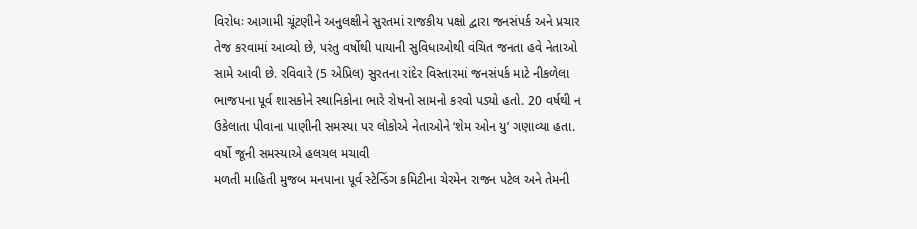વિરોધઃ આગામી ચૂંટણીને અનુલક્ષીને સુરતમાં રાજકીય પક્ષો દ્વારા જનસંપર્ક અને પ્રચાર તેજ કરવામાં આવ્યો છે, પરંતુ વર્ષોથી પાયાની સુવિધાઓથી વંચિત જનતા હવે નેતાઓ સામે આવી છે. રવિવારે (5 એપ્રિલ) સુરતના રાંદેર વિસ્તારમાં જનસંપર્ક માટે નીકળેલા ભાજપના પૂર્વ શાસકોને સ્થાનિકોના ભારે રોષનો સામનો કરવો પડ્યો હતો. 20 વર્ષથી ન ઉકેલાતા પીવાના પાણીની સમસ્યા પર લોકોએ નેતાઓને ‘શેમ ઓન યુ’ ગણાવ્યા હતા.
વર્ષો જૂની સમસ્યાએ હલચલ મચાવી
મળતી માહિતી મુજબ મનપાના પૂર્વ સ્ટેન્ડિંગ કમિટીના ચેરમેન રાજન પટેલ અને તેમની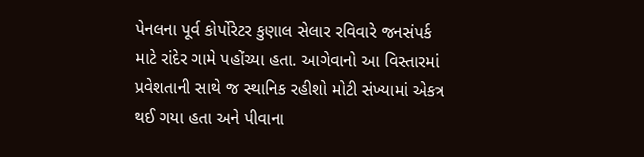પેનલના પૂર્વ કોર્પોરેટર કુણાલ સેલાર રવિવારે જનસંપર્ક માટે રાંદેર ગામે પહોંચ્યા હતા. આગેવાનો આ વિસ્તારમાં પ્રવેશતાની સાથે જ સ્થાનિક રહીશો મોટી સંખ્યામાં એકત્ર થઈ ગયા હતા અને પીવાના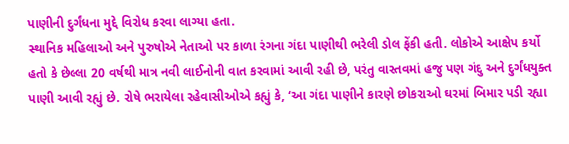પાણીની દુર્ગંધના મુદ્દે વિરોધ કરવા લાગ્યા હતા.
સ્થાનિક મહિલાઓ અને પુરુષોએ નેતાઓ પર કાળા રંગના ગંદા પાણીથી ભરેલી ડોલ ફેંકી હતી. લોકોએ આક્ષેપ કર્યો હતો કે છેલ્લા 20 વર્ષથી માત્ર નવી લાઈનોની વાત કરવામાં આવી રહી છે, પરંતુ વાસ્તવમાં હજુ પણ ગંદુ અને દુર્ગંધયુક્ત પાણી આવી રહ્યું છે. રોષે ભરાયેલા રહેવાસીઓએ કહ્યું કે, ‘આ ગંદા પાણીને કારણે છોકરાઓ ઘરમાં બિમાર પડી રહ્યા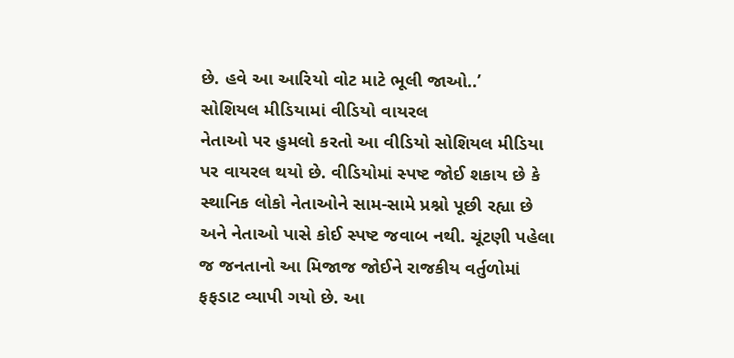છે. હવે આ આરિયો વોટ માટે ભૂલી જાઓ..’
સોશિયલ મીડિયામાં વીડિયો વાયરલ
નેતાઓ પર હુમલો કરતો આ વીડિયો સોશિયલ મીડિયા પર વાયરલ થયો છે. વીડિયોમાં સ્પષ્ટ જોઈ શકાય છે કે સ્થાનિક લોકો નેતાઓને સામ-સામે પ્રશ્નો પૂછી રહ્યા છે અને નેતાઓ પાસે કોઈ સ્પષ્ટ જવાબ નથી. ચૂંટણી પહેલા જ જનતાનો આ મિજાજ જોઈને રાજકીય વર્તુળોમાં ફફડાટ વ્યાપી ગયો છે. આ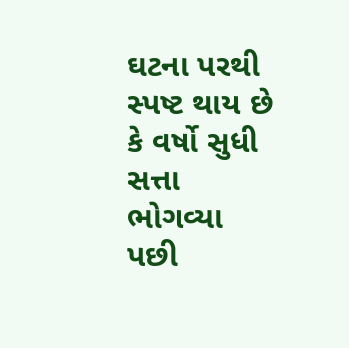ઘટના પરથી સ્પષ્ટ થાય છે કે વર્ષો સુધી સત્તા ભોગવ્યા પછી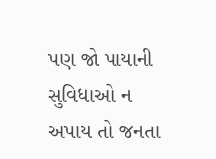પણ જો પાયાની સુવિધાઓ ન અપાય તો જનતા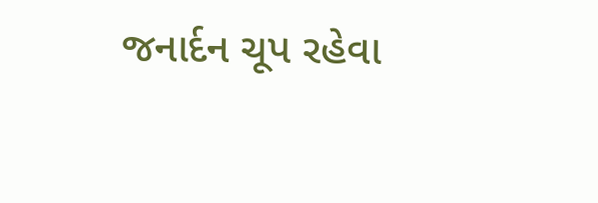જનાર્દન ચૂપ રહેવા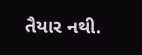તૈયાર નથી.